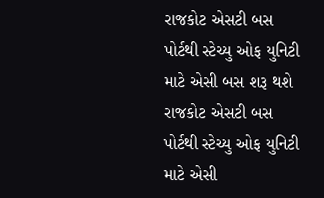રાજકોટ એસટી બસ પોર્ટથી સ્ટેચ્યુ ઓફ યુનિટી માટે એસી બસ શરૂ થશે
રાજકોટ એસટી બસ પોર્ટથી સ્ટેચ્યુ ઓફ યુનિટી માટે એસી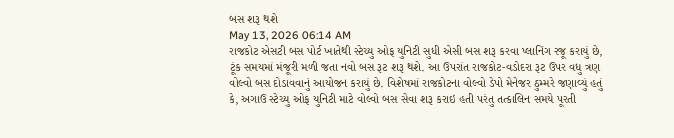બસ શરૂ થશે
May 13, 2026 06:14 AM
રાજકોટ એસટી બસ પોર્ટ ખાતેથી સ્ટેચ્યુ ઓફ યુનિટી સુધી એસી બસ શરૂ કરવા પ્લાનિંગ રજૂ કરાયું છે, ટૂંક સમયમાં મંજૂરી મળી જતા નવો બસ રૂટ શરૂ થશે. આ ઉપરાંત રાજકોટ-વડોદરા રૂટ ઉપર વધુ ત્રણ વોલ્વો બસ દોડાવવાનું આયોજન કરાયું છે. વિશેષમાં રાજકોટના વોલ્વો ડેપો મેનેજર ઠુમ્મરે જણાવ્યું હતું કે, અગાઉ સ્ટેચ્યુ ઓફ યુનિટી માટે વોલ્વો બસ સેવા શરૂ કરાઇ હતી પરંતુ તત્કાલિન સમયે પૂરતી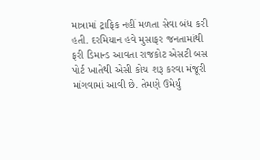માત્રામાં ટ્રાફિક નહીં મળતા સેવા બંધ કરી હતી. દરમિયાન હવે મુસાફર જનતામાંથી ફરી ડિમાન્ડ આવતા રાજકોટ એસટી બસ પોર્ટ ખાતેથી એસી કોચ શરૂ કરવા મંજૂરી માંગવામાં આવી છે. તેમણે ઉમેર્યું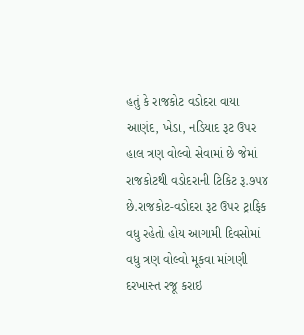હતું કે રાજકોટ વડોદરા વાયા આણંદ, ખેડા, નડિયાદ રૂટ ઉપર હાલ ત્રણ વોલ્વો સેવામાં છે જેમાં રાજકોટથી વડોદરાની ટિકિટ રૂ.૭૫૪ છે.રાજકોટ-વડોદરા રૂટ ઉપર ટ્રાફિક વધુ રહેતો હોય આગામી દિવસોમાં વધુ ત્રણ વોલ્વો મૂકવા માંગણી દરખાસ્ત રજૂ કરાઇ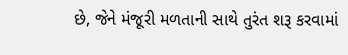છે, જેને મંજૂરી મળતાની સાથે તુરંત શરૂ કરવામાં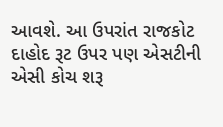આવશે. આ ઉપરાંત રાજકોટ દાહોદ રૂટ ઉપર પણ એસટીની એસી કોચ શરૂ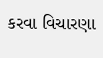કરવા વિચારણા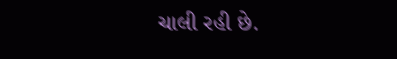ચાલી રહી છે.